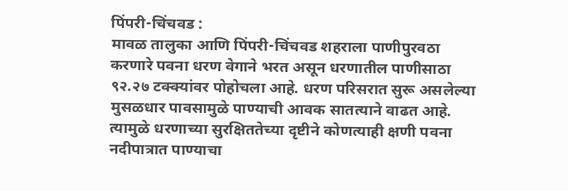पिंपरी-चिंचवड :
मावळ तालुका आणि पिंपरी-चिंचवड शहराला पाणीपुरवठा करणारे पवना धरण वेगाने भरत असून धरणातील पाणीसाठा ९२.२७ टक्क्यांवर पोहोचला आहे. धरण परिसरात सुरू असलेल्या मुसळधार पावसामुळे पाण्याची आवक सातत्याने वाढत आहे. त्यामुळे धरणाच्या सुरक्षिततेच्या दृष्टीने कोणत्याही क्षणी पवना नदीपात्रात पाण्याचा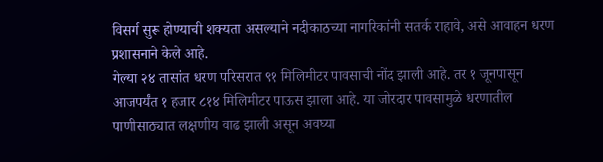विसर्ग सुरू होण्याची शक्यता असल्याने नदीकाठच्या नागरिकांनी सतर्क राहावे, असे आवाहन धरण प्रशासनाने केले आहे.
गेल्या २४ तासांत धरण परिसरात ९१ मिलिमीटर पावसाची नोंद झाली आहे. तर १ जूनपासून आजपर्यंत १ हजार ८१४ मिलिमीटर पाऊस झाला आहे. या जोरदार पावसामुळे धरणातील पाणीसाठ्यात लक्षणीय वाढ झाली असून अवघ्या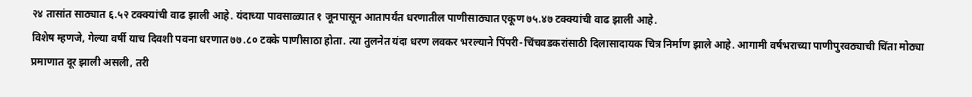२४ तासांत साठ्यात ६.५२ टक्क्यांची वाढ झाली आहे. यंदाच्या पावसाळ्यात १ जूनपासून आतापर्यंत धरणातील पाणीसाठ्यात एकूण ७५.४७ टक्क्यांची वाढ झाली आहे.
विशेष म्हणजे, गेल्या वर्षी याच दिवशी पवना धरणात ७७.८० टक्के पाणीसाठा होता. त्या तुलनेत यंदा धरण लवकर भरल्याने पिंपरी-चिंचवडकरांसाठी दिलासादायक चित्र निर्माण झाले आहे. आगामी वर्षभराच्या पाणीपुरवठ्याची चिंता मोठ्या प्रमाणात दूर झाली असली, तरी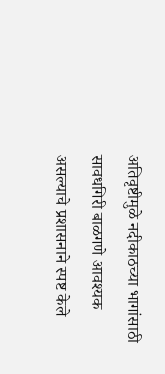अतिवृष्टीमुळे नदीकाठच्या भागांसाठी सावधगिरी बाळगणे आवश्यक असल्याचे प्रशासनाने स्पष्ट केले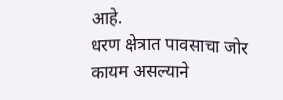आहे.
धरण क्षेत्रात पावसाचा जोर कायम असल्याने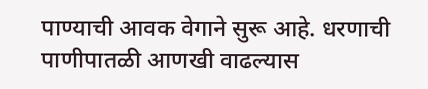पाण्याची आवक वेगाने सुरू आहे. धरणाची पाणीपातळी आणखी वाढल्यास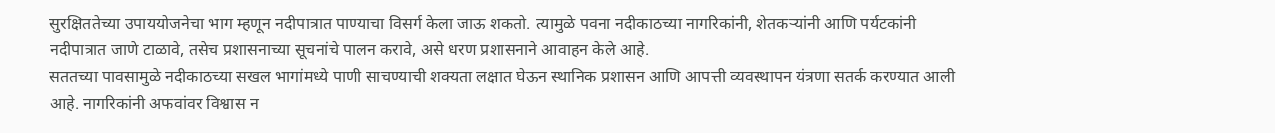सुरक्षिततेच्या उपाययोजनेचा भाग म्हणून नदीपात्रात पाण्याचा विसर्ग केला जाऊ शकतो. त्यामुळे पवना नदीकाठच्या नागरिकांनी, शेतकऱ्यांनी आणि पर्यटकांनी नदीपात्रात जाणे टाळावे, तसेच प्रशासनाच्या सूचनांचे पालन करावे, असे धरण प्रशासनाने आवाहन केले आहे.
सततच्या पावसामुळे नदीकाठच्या सखल भागांमध्ये पाणी साचण्याची शक्यता लक्षात घेऊन स्थानिक प्रशासन आणि आपत्ती व्यवस्थापन यंत्रणा सतर्क करण्यात आली आहे. नागरिकांनी अफवांवर विश्वास न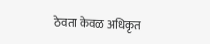ठेवता केवळ अधिकृत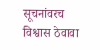सूचनांवरच विश्वास ठेवावा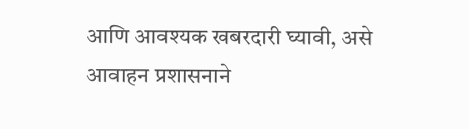आणि आवश्यक खबरदारी घ्यावी, असे आवाहन प्रशासनाने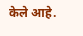केले आहे.